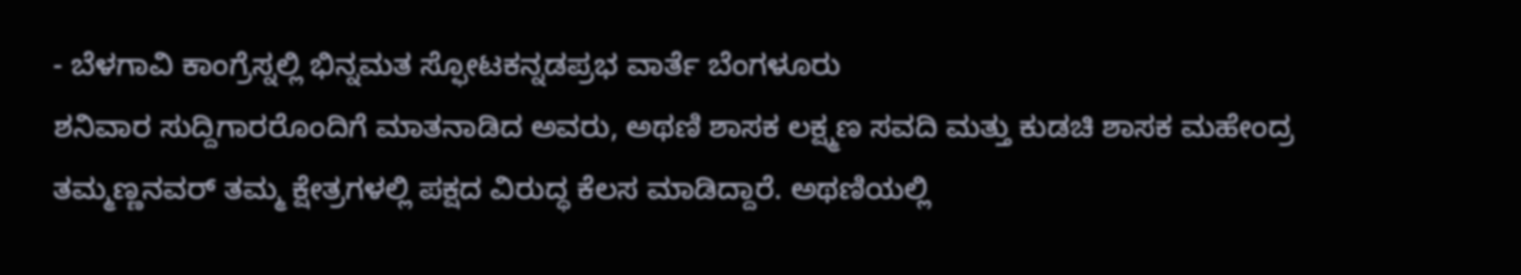- ಬೆಳಗಾವಿ ಕಾಂಗ್ರೆಸ್ನಲ್ಲಿ ಭಿನ್ನಮತ ಸ್ಫೋಟಕನ್ನಡಪ್ರಭ ವಾರ್ತೆ ಬೆಂಗಳೂರು
ಶನಿವಾರ ಸುದ್ದಿಗಾರರೊಂದಿಗೆ ಮಾತನಾಡಿದ ಅವರು, ಅಥಣಿ ಶಾಸಕ ಲಕ್ಷ್ಮಣ ಸವದಿ ಮತ್ತು ಕುಡಚಿ ಶಾಸಕ ಮಹೇಂದ್ರ ತಮ್ಮಣ್ಣನವರ್ ತಮ್ಮ ಕ್ಷೇತ್ರಗಳಲ್ಲಿ ಪಕ್ಷದ ವಿರುದ್ಧ ಕೆಲಸ ಮಾಡಿದ್ದಾರೆ. ಅಥಣಿಯಲ್ಲಿ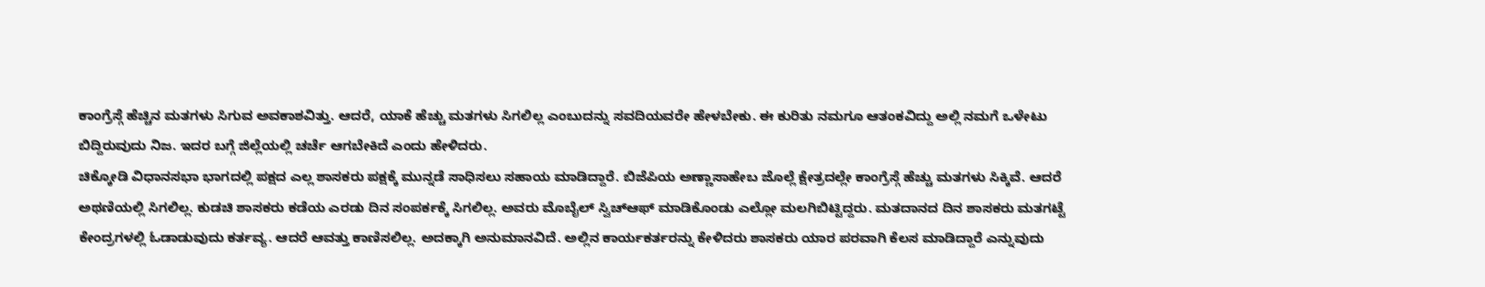ಕಾಂಗ್ರೆಸ್ಗೆ ಹೆಚ್ಚಿನ ಮತಗಳು ಸಿಗುವ ಅವಕಾಶವಿತ್ತು. ಆದರೆ, ಯಾಕೆ ಹೆಚ್ಚು ಮತಗಳು ಸಿಗಲಿಲ್ಲ ಎಂಬುದನ್ನು ಸವದಿಯವರೇ ಹೇಳಬೇಕು. ಈ ಕುರಿತು ನಮಗೂ ಆತಂಕವಿದ್ದು ಅಲ್ಲಿ ನಮಗೆ ಒಳೇಟು ಬಿದ್ದಿರುವುದು ನಿಜ. ಇದರ ಬಗ್ಗೆ ಜಿಲ್ಲೆಯಲ್ಲಿ ಚರ್ಚೆ ಆಗಬೇಕಿದೆ ಎಂದು ಹೇಳಿದರು.
ಚಿಕ್ಕೋಡಿ ವಿಧಾನಸಭಾ ಭಾಗದಲ್ಲಿ ಪಕ್ಷದ ಎಲ್ಲ ಶಾಸಕರು ಪಕ್ಷಕ್ಕೆ ಮುನ್ನಡೆ ಸಾಧಿಸಲು ಸಹಾಯ ಮಾಡಿದ್ದಾರೆ. ಬಿಜೆಪಿಯ ಅಣ್ಣಾಸಾಹೇಬ ಜೊಲ್ಲೆ ಕ್ಷೇತ್ರದಲ್ಲೇ ಕಾಂಗ್ರೆಸ್ಗೆ ಹೆಚ್ಚು ಮತಗಳು ಸಿಕ್ಕಿವೆ. ಆದರೆ ಅಥಣಿಯಲ್ಲಿ ಸಿಗಲಿಲ್ಲ. ಕುಡಚಿ ಶಾಸಕರು ಕಡೆಯ ಎರಡು ದಿನ ಸಂಪರ್ಕಕ್ಕೆ ಸಿಗಲಿಲ್ಲ. ಅವರು ಮೊಬೈಲ್ ಸ್ವಿಚ್ಆಫ್ ಮಾಡಿಕೊಂಡು ಎಲ್ಲೋ ಮಲಗಿಬಿಟ್ಟಿದ್ದರು. ಮತದಾನದ ದಿನ ಶಾಸಕರು ಮತಗಟ್ಟೆ ಕೇಂದ್ರಗಳಲ್ಲಿ ಓಡಾಡುವುದು ಕರ್ತವ್ಯ. ಆದರೆ ಆವತ್ತು ಕಾಣಿಸಲಿಲ್ಲ. ಅದಕ್ಕಾಗಿ ಅನುಮಾನವಿದೆ. ಅಲ್ಲಿನ ಕಾರ್ಯಕರ್ತರನ್ನು ಕೇಳಿದರು ಶಾಸಕರು ಯಾರ ಪರವಾಗಿ ಕೆಲಸ ಮಾಡಿದ್ದಾರೆ ಎನ್ನುವುದು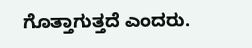ಗೊತ್ತಾಗುತ್ತದೆ ಎಂದರು.